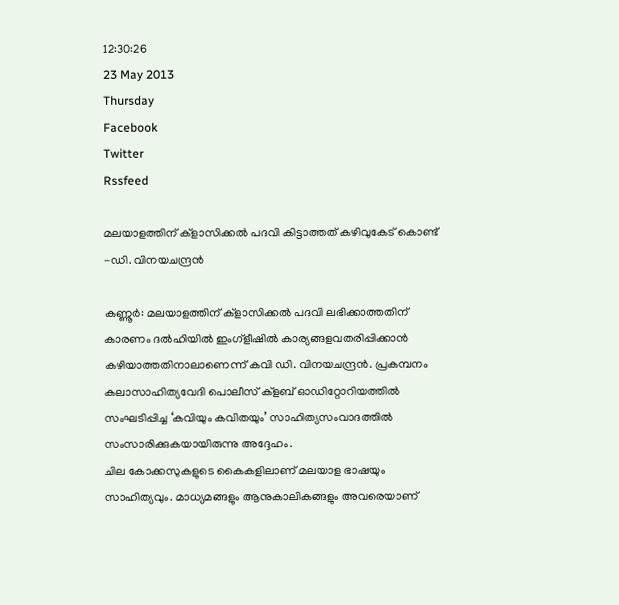12:30:26
23 May 2013
Thursday
Facebook
Twitter
Rssfeed

മലയാളത്തിന് ക്ളാസിക്കല്‍ പദവി കിട്ടാത്തത് കഴിവുകേട് കൊണ്ട് -ഡി. വിനയചന്ദ്രന്‍

കണ്ണൂര്‍: മലയാളത്തിന് ക്ളാസിക്കല്‍ പദവി ലഭിക്കാത്തതിന് കാരണം ദല്‍ഹിയില്‍ ഇംഗ്ളീഷില്‍ കാര്യങ്ങളവതരിപ്പിക്കാന്‍ കഴിയാത്തതിനാലാണെന്ന് കവി ഡി. വിനയചന്ദ്രന്‍. പ്രകമ്പനം കലാസാഹിത്യവേദി പൊലീസ് ക്ളബ് ഓഡിറ്റോറിയത്തില്‍ സംഘടിപ്പിച്ച ‘കവിയും കവിതയും’ സാഹിത്യസംവാദത്തില്‍ സംസാരിക്കുകയായിരുന്നു അദ്ദേഹം.
ചില കോക്കസുകളുടെ കൈകളിലാണ് മലയാള ഭാഷയും സാഹിത്യവും. മാധ്യമങ്ങളും ആനുകാലികങ്ങളും അവരെയാണ്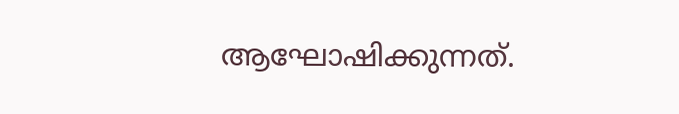ആഘോഷിക്കുന്നത്.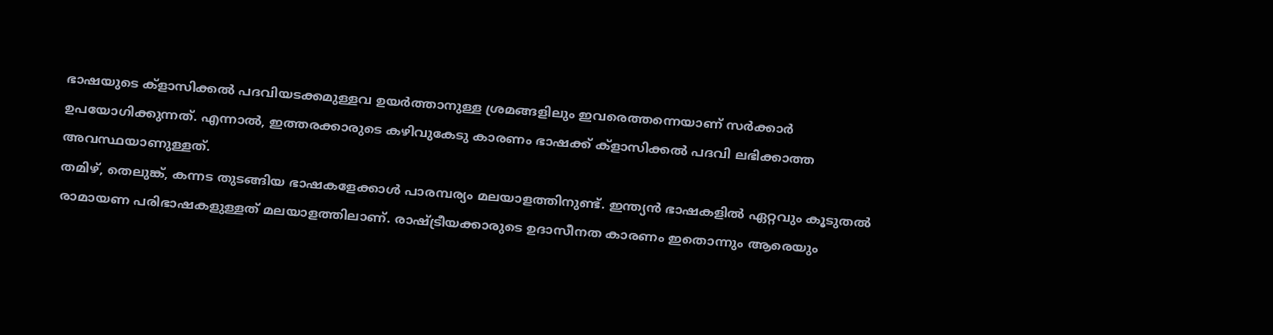ഭാഷയുടെ ക്ളാസിക്കല്‍ പദവിയടക്കമുള്ളവ ഉയര്‍ത്താനുള്ള ശ്രമങ്ങളിലും ഇവരെത്തന്നെയാണ് സര്‍ക്കാര്‍ ഉപയോഗിക്കുന്നത്. എന്നാല്‍, ഇത്തരക്കാരുടെ കഴിവുകേടു കാരണം ഭാഷക്ക് ക്ളാസിക്കല്‍ പദവി ലഭിക്കാത്ത അവസ്ഥയാണുള്ളത്.
തമിഴ്, തെലുങ്ക്, കന്നട തുടങ്ങിയ ഭാഷകളേക്കാള്‍ പാരമ്പര്യം മലയാളത്തിനുണ്ട്. ഇന്ത്യന്‍ ഭാഷകളില്‍ ഏറ്റവും കൂടുതല്‍ രാമായണ പരിഭാഷകളുള്ളത് മലയാളത്തിലാണ്. രാഷ്ട്രീയക്കാരുടെ ഉദാസീനത കാരണം ഇതൊന്നും ആരെയും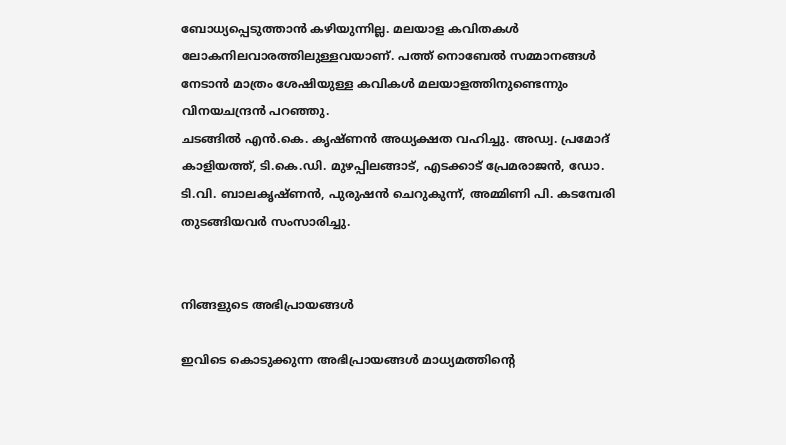ബോധ്യപ്പെടുത്താന്‍ കഴിയുന്നില്ല. മലയാള കവിതകള്‍ ലോകനിലവാരത്തിലുള്ളവയാണ്. പത്ത് നൊബേല്‍ സമ്മാനങ്ങള്‍ നേടാന്‍ മാത്രം ശേഷിയുള്ള കവികള്‍ മലയാളത്തിനുണ്ടെന്നും വിനയചന്ദ്രന്‍ പറഞ്ഞു.
ചടങ്ങില്‍ എന്‍.കെ. കൃഷ്ണന്‍ അധ്യക്ഷത വഹിച്ചു. അഡ്വ. പ്രമോദ് കാളിയത്ത്, ടി.കെ.ഡി. മുഴപ്പിലങ്ങാട്, എടക്കാട് പ്രേമരാജന്‍, ഡോ. ടി.വി. ബാലകൃഷ്ണന്‍, പുരുഷന്‍ ചെറുകുന്ന്, അമ്മിണി പി. കടമ്പേരി തുടങ്ങിയവര്‍ സംസാരിച്ചു.


നിങ്ങളുടെ അഭിപ്രായങ്ങള്‍

ഇവിടെ കൊടുക്കുന്ന അഭിപ്രായങ്ങള്‍ മാധ്യമത്തിന്റെ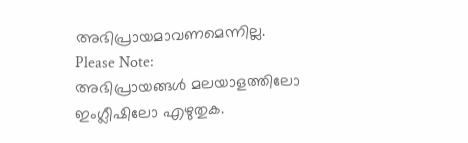അഭിപ്രായമാവണമെന്നില്ല.
Please Note:
അഭിപ്രായങ്ങള്‍ മലയാളത്തിലോ ഇംഗ്ലീഷിലോ എഴുതുക.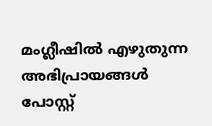മംഗ്ലീഷില്‍ എഴുതുന്ന അഭിപ്രായങ്ങള്‍ പോസ്റ്റ്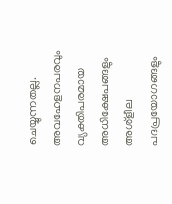ചെയ്യുന്നതല്ല. അവഹേളനപരവും വ്യക്തിപരമായ അധിക്ഷേപങ്ങളും അശ്ളീല പദപ്രയോഗങ്ങളും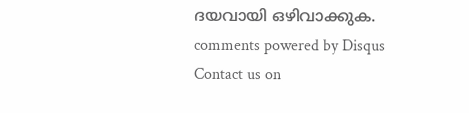ദയവായി ഒഴിവാക്കുക.
comments powered by Disqus
Contact us on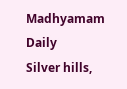Madhyamam Daily
Silver hills,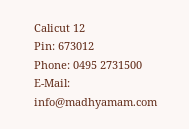Calicut 12
Pin: 673012
Phone: 0495 2731500
E-Mail: info@madhyamam.com